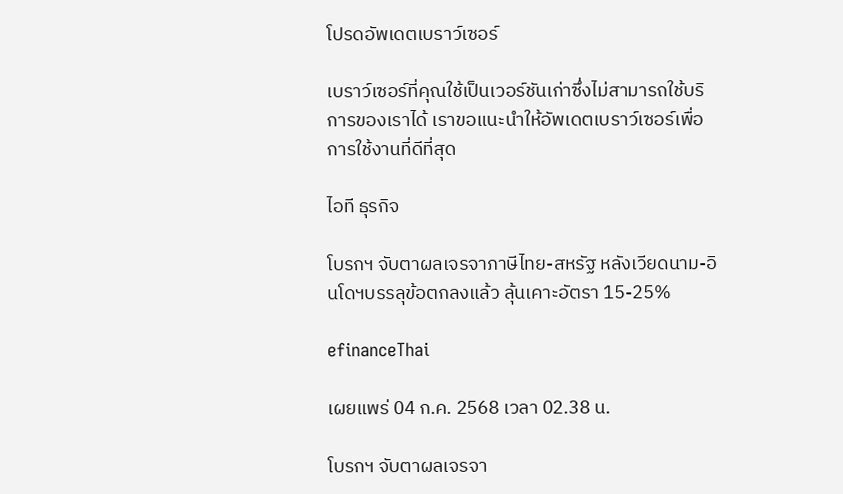โปรดอัพเดตเบราว์เซอร์

เบราว์เซอร์ที่คุณใช้เป็นเวอร์ชันเก่าซึ่งไม่สามารถใช้บริการของเราได้ เราขอแนะนำให้อัพเดตเบราว์เซอร์เพื่อการใช้งานที่ดีที่สุด

ไอที ธุรกิจ

โบรกฯ จับตาผลเจรจาภาษีไทย-สหรัฐ หลังเวียดนาม-อินโดฯบรรลุข้อตกลงแล้ว ลุ้นเคาะอัตรา 15-25%

efinanceThai

เผยแพร่ 04 ก.ค. 2568 เวลา 02.38 น.

โบรกฯ จับตาผลเจรจา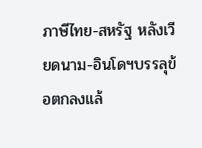ภาษีไทย-สหรัฐ หลังเวียดนาม-อินโดฯบรรลุข้อตกลงแล้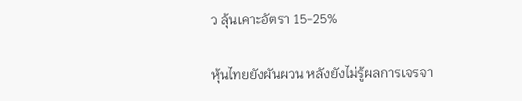ว ลุ้นเคาะอัตรา 15-25%

หุ้นไทยยังผันผวน หลังยังไม่รู้ผลการเจรจา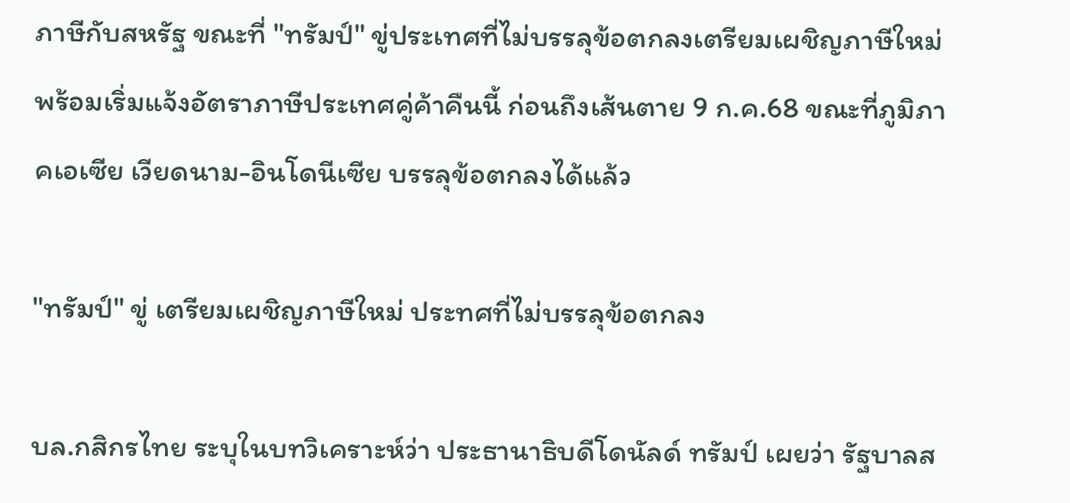ภาษีกับสหรัฐ ขณะที่ "ทรัมป์" ขู่ประเทศที่ไม่บรรลุข้อตกลงเตรียมเผชิญภาษีใหม่ พร้อมเริ่มแจ้งอัตราภาษีประเทศคู่ค้าคืนนี้ ก่อนถึงเส้นตาย 9 ก.ค.68 ขณะที่ภูมิภาคเอเซีย เวียดนาม-อินโดนีเซีย บรรลุข้อตกลงได้แล้ว

"ทรัมป์" ขู่ เตรียมเผชิญภาษีใหม่ ประทศที่ไม่บรรลุข้อตกลง

บล.กสิกรไทย ระบุในบทวิเคราะห์ว่า ประธานาธิบดีโดนัลด์ ทรัมป์ เผยว่า รัฐบาลส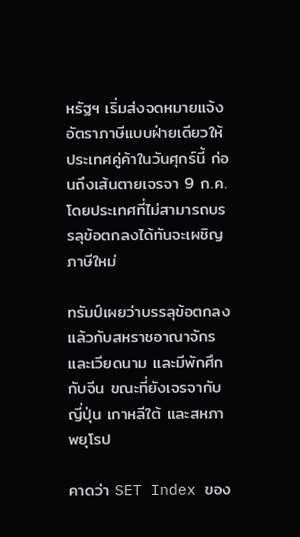หรัฐฯ เริ่มส่งจดหมายแจ้งอัตราภาษีแบบฝ่ายเดียวให้ประเทศคู่ค้าในวันศุกร์นี้ ก่อนถึงเส้นตายเจรจา 9 ก.ค. โดยประเทศที่ไม่สามารถบรรลุข้อตกลงได้ทันจะเผชิญภาษีใหม่

ทรัมป์เผยว่าบรรลุข้อตกลงแล้วกับสหราชอาณาจักรและเวียดนาม และมีพักศึกกับจีน ขณะที่ยังเจรจากับญี่ปุ่น เกาหลีใต้ และสหภาพยุโรป

คาดว่า SET Index ของ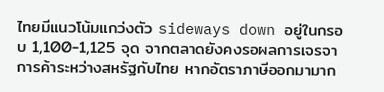ไทยมีแนวโน้มแกว่งตัว sideways down อยู่ในกรอบ 1,100-1,125 จุด จากตลาดยังคงรอผลการเจรจาการค้าระหว่างสหรัฐกับไทย หากอัตราภาษีออกมามาก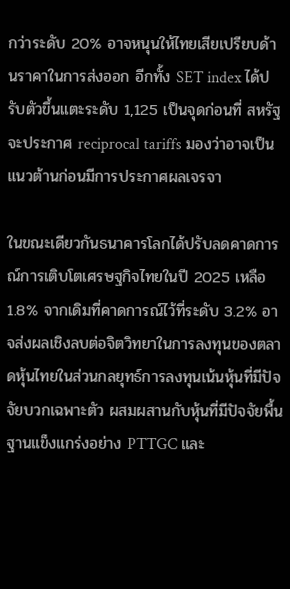กว่าระดับ 20% อาจหนุนให้ไทยเสียเปรียบด้านราคาในการส่งออก อีกทั้ง SET index ได้ปรับตัวขึ้นแตะระดับ 1,125 เป็นจุดก่อนที่ สหรัฐจะประกาศ reciprocal tariffs มองว่าอาจเป็นแนวต้านก่อนมีการประกาศผลเจรจา

ในขณะเดียวกันธนาคารโลกได้ปรับลดคาดการณ์การเติบโตเศรษฐกิจไทยในปี 2025 เหลือ 1.8% จากเดิมที่คาดการณ์ไว้ที่ระดับ 3.2% อาจส่งผลเชิงลบต่อจิตวิทยาในการลงทุนของตลาดหุ้นไทยในส่วนกลยุทธ์การลงทุนเน้นหุ้นที่มีปัจจัยบวกเฉพาะตัว ผสมผสานกับหุ้นที่มีปัจจัยพื้นฐานแข็งแกร่งอย่าง PTTGC และ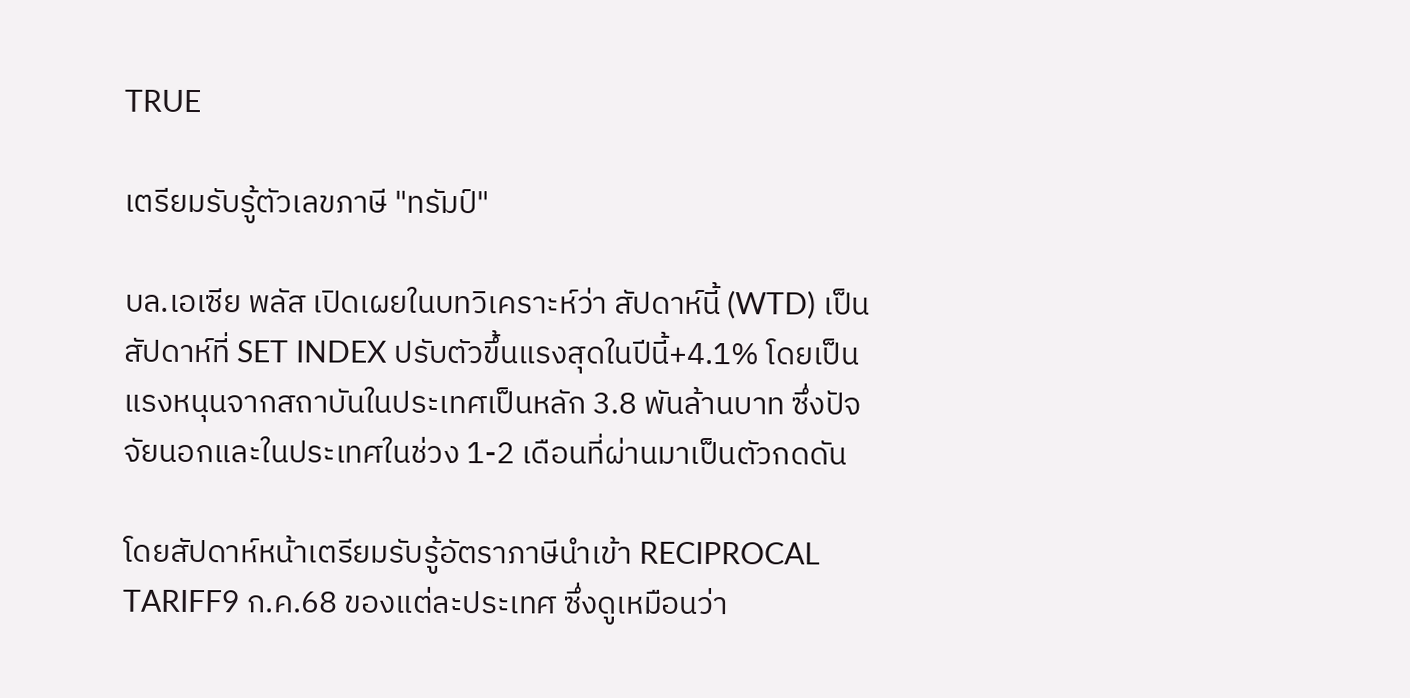TRUE

เตรียมรับรู้ตัวเลขภาษี "ทรัมป์"

บล.เอเซีย พลัส เปิดเผยในบทวิเคราะห์ว่า สัปดาห์นี้ (WTD) เป็นสัปดาห์ที่ SET INDEX ปรับตัวขึ้นแรงสุดในปีนี้+4.1% โดยเป็นแรงหนุนจากสถาบันในประเทศเป็นหลัก 3.8 พันล้านบาท ซึ่งปัจจัยนอกและในประเทศในช่วง 1-2 เดือนที่ผ่านมาเป็นตัวกดดัน

โดยสัปดาห์หน้าเตรียมรับรู้อัตราภาษีนำเข้า RECIPROCAL TARIFF9 ก.ค.68 ของแต่ละประเทศ ซึ่งดูเหมือนว่า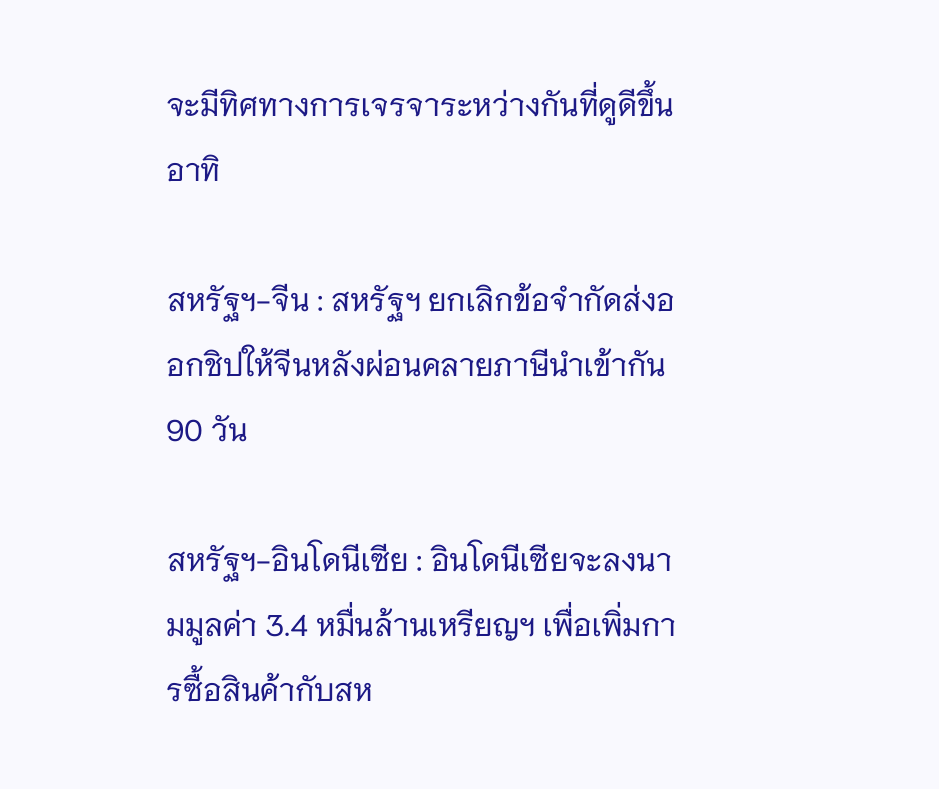จะมีทิศทางการเจรจาระหว่างกันที่ดูดีขึ้น อาทิ

สหรัฐฯ-จีน : สหรัฐฯ ยกเลิกข้อจำกัดส่งออกชิปให้จีนหลังผ่อนคลายภาษีนำเข้ากัน 90 วัน

สหรัฐฯ-อินโดนีเซีย : อินโดนีเซียจะลงนามมูลค่า 3.4 หมื่นล้านเหรียญฯ เพื่อเพิ่มการซื้อสินค้ากับสห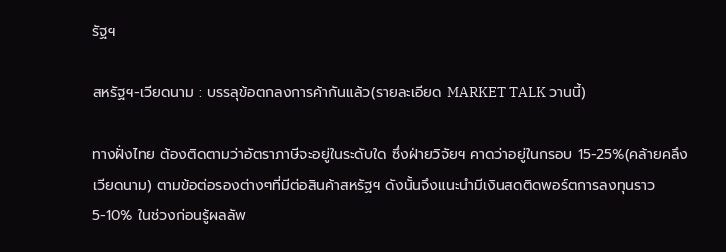รัฐฯ

สหรัฐฯ-เวียดนาม : บรรลุข้อตกลงการค้ากันแล้ว(รายละเอียด MARKET TALK วานนี้)

ทางฝั่งไทย ต้องติดตามว่าอัตราภาษีจะอยู่ในระดับใด ซึ่งฝ่ายวิจัยฯ คาดว่าอยู่ในกรอบ 15-25%(คล้ายคลึงเวียดนาม) ตามข้อต่อรองต่างๆที่มีต่อสินค้าสหรัฐฯ ดังนั้นจึงแนะนำมีเงินสดติดพอร์ตการลงทุนราว 5-10% ในช่วงก่อนรู้ผลลัพ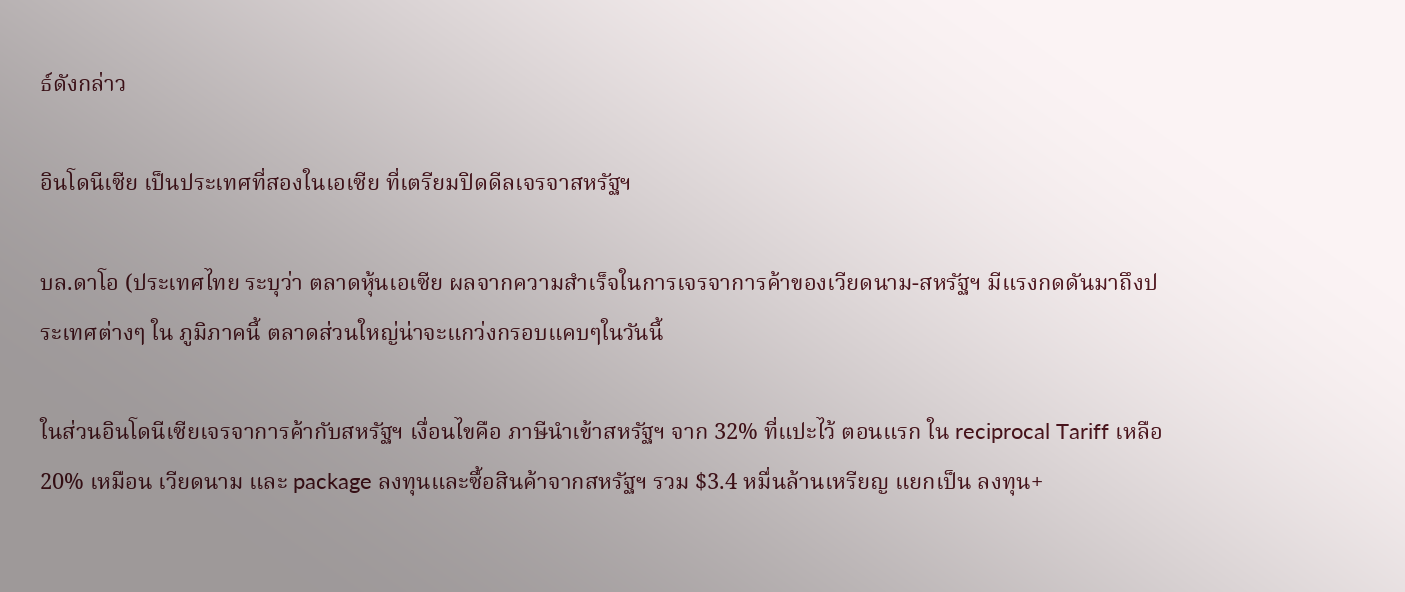ธ์ดังกล่าว

อินโดนีเซีย เป็นประเทศที่สองในเอเซีย ที่เตรียมปิดดีลเจรจาสหรัฐฯ

บล.ดาโอ (ประเทศไทย ระบุว่า ตลาดหุ้นเอเซีย ผลจากความสำเร็จในการเจรจาการค้าของเวียดนาม-สหรัฐฯ มีแรงกดดันมาถึงประเทศต่างๆ ใน ภูมิภาคนี้ ตลาดส่วนใหญ่น่าจะแกว่งกรอบแคบๆในวันนี้

ในส่วนอินโดนีเซียเจรจาการค้ากับสหรัฐฯ เงื่อนไขคือ ภาษีนำเข้าสหรัฐฯ จาก 32% ที่แปะไว้ ตอนแรก ใน reciprocal Tariff เหลือ 20% เหมือน เวียดนาม และ package ลงทุนและซื้อสินค้าจากสหรัฐฯ รวม $3.4 หมื่นล้านเหรียญ แยกเป็น ลงทุน+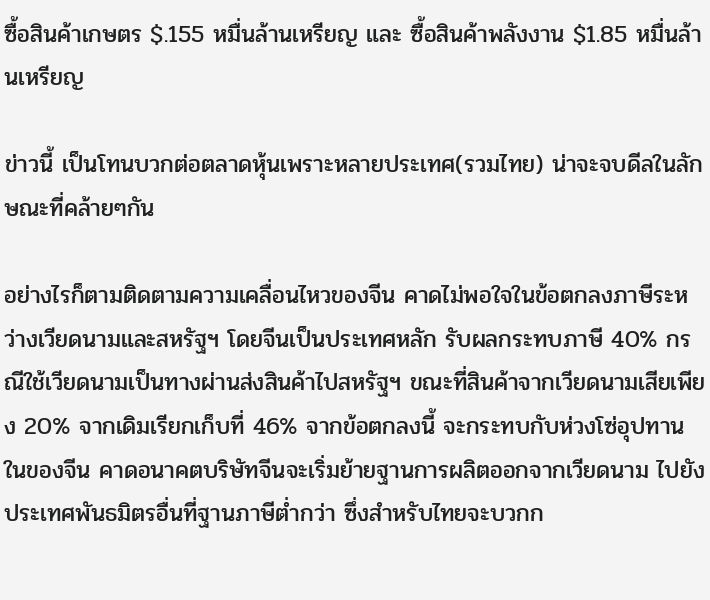ซื้อสินค้าเกษตร $.155 หมื่นล้านเหรียญ และ ซื้อสินค้าพลังงาน $1.85 หมื่นล้านเหรียญ

ข่าวนี้ เป็นโทนบวกต่อตลาดหุ้นเพราะหลายประเทศ(รวมไทย) น่าจะจบดีลในลักษณะที่คล้ายๆกัน

อย่างไรก็ตามติดตามความเคลื่อนไหวของจีน คาดไม่พอใจในข้อตกลงภาษีระหว่างเวียดนามและสหรัฐฯ โดยจีนเป็นประเทศหลัก รับผลกระทบภาษี 40% กรณีใช้เวียดนามเป็นทางผ่านส่งสินค้าไปสหรัฐฯ ขณะที่สินค้าจากเวียดนามเสียเพียง 20% จากเดิมเรียกเก็บที่ 46% จากข้อตกลงนี้ จะกระทบกับห่วงโซ่อุปทานในของจีน คาดอนาคตบริษัทจีนจะเริ่มย้ายฐานการผลิตออกจากเวียดนาม ไปยังประเทศพันธมิตรอื่นที่ฐานภาษีต่ำกว่า ซึ่งสำหรับไทยจะบวกก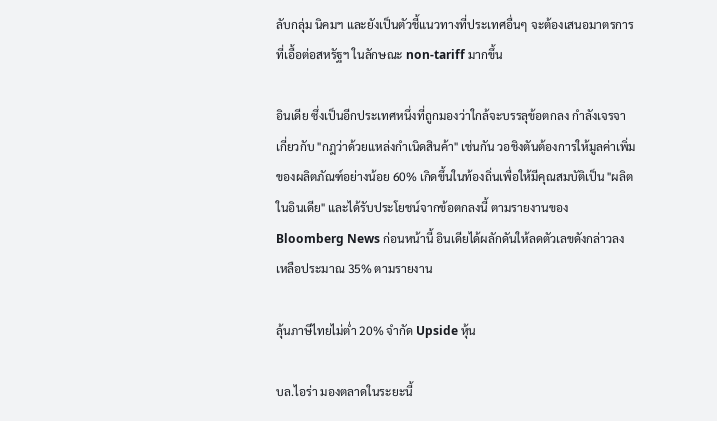ลับกลุ่ม นิคมฯ และยังเป็นตัวชี้แนวทางที่ประเทศอื่นๆ จะต้องเสนอมาตรการที่เอื้อต่อสหรัฐฯ ในลักษณะ non-tariff มากขึ้น

อินเดีย ซึ่งเป็นอีกประเทศหนึ่งที่ถูกมองว่าใกล้จะบรรลุข้อตกลง กำลังเจรจาเกี่ยวกับ "กฎว่าด้วยแหล่งกำเนิดสินค้า" เช่นกัน วอชิงตันต้องการให้มูลค่าเพิ่มของผลิตภัณฑ์อย่างน้อย 60% เกิดขึ้นในท้องถิ่นเพื่อให้มีคุณสมบัติเป็น "ผลิตในอินเดีย" และได้รับประโยชน์จากข้อตกลงนี้ ตามรายงานของ Bloomberg News ก่อนหน้านี้ อินเดียได้ผลักดันให้ลดตัวเลขดังกล่าวลงเหลือประมาณ 35% ตามรายงาน

ลุ้นภาษีไทยไม่ต่ำ 20% จำกัด Upside หุ้น

บล.ไอร่า มองตลาดในระยะนี้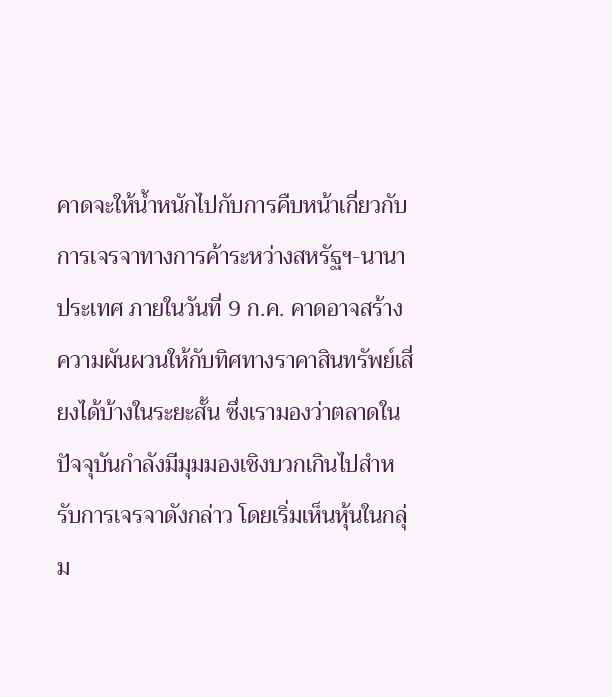คาดจะให้น้ำหนักไปกับการคืบหน้าเกี่ยวกับการเจรจาทางการค้าระหว่างสหรัฐฯ-นานาประเทศ ภายในวันที่ 9 ก.ค. คาดอาจสร้างความผันผวนให้กับทิศทางราคาสินทรัพย์เสี่ยงได้บ้างในระยะสั้น ซึ่งเรามองว่าตลาดในปัจจุบันกำลังมีมุมมองเชิงบวกเกินไปสำหรับการเจรจาดังกล่าว โดยเริ่มเห็นหุ้นในกลุ่ม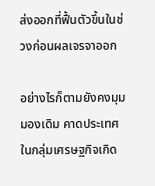ส่งออกที่ฟื้นตัวขึ้นในช่วงก่อนผลเจรจาออก

อย่างไรก็ตามยังคงมุมมองเดิม คาดประเทศในกลุ่มเศรษฐกิจเกิด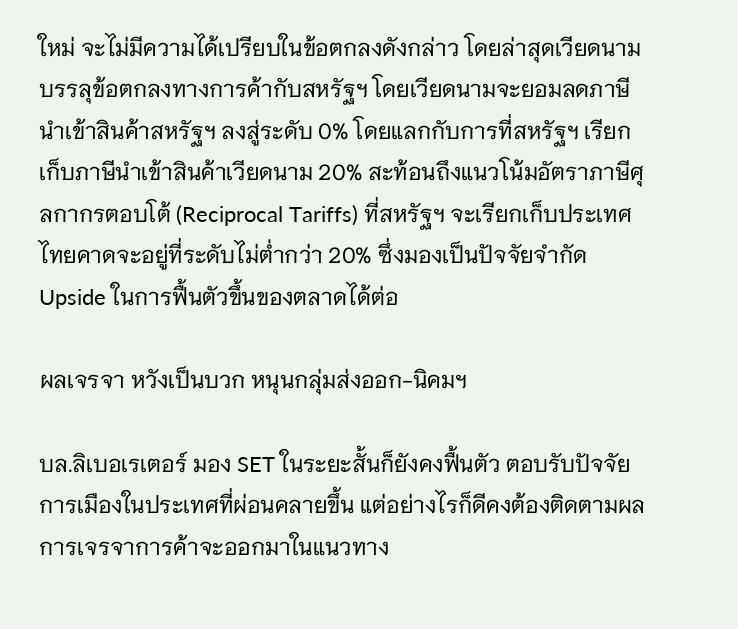ใหม่ จะไม่มีความได้เปรียบในข้อตกลงดังกล่าว โดยล่าสุดเวียดนามบรรลุข้อตกลงทางการค้ากับสหรัฐฯ โดยเวียดนามจะยอมลดภาษีนำเข้าสินค้าสหรัฐฯ ลงสู่ระดับ 0% โดยแลกกับการที่สหรัฐฯ เรียกเก็บภาษีนำเข้าสินค้าเวียดนาม 20% สะท้อนถึงแนวโน้มอัตราภาษีศุลกากรตอบโต้ (Reciprocal Tariffs) ที่สหรัฐฯ จะเรียกเก็บประเทศไทยคาดจะอยู่ที่ระดับไม่ต่ำกว่า 20% ซึ่งมองเป็นปัจจัยจำกัด Upside ในการฟื้นตัวขึ้นของตลาดได้ต่อ

ผลเจรจา หวังเป็นบวก หนุนกลุ่มส่งออก-นิคมฯ

บล.ลิเบอเรเตอร์ มอง SET ในระยะสั้นก็ยังคงฟื้นตัว ตอบรับปัจจัยการเมืองในประเทศที่ผ่อนคลายขึ้น แต่อย่างไรก็ดีคงต้องติดตามผลการเจรจาการค้าจะออกมาในแนวทาง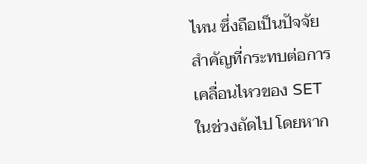ไหน ซึ่งถือเป็นปัจจัยสำคัญที่กระทบต่อการเคลื่อนไหวของ SET ในช่วงถัดไป โดยหาก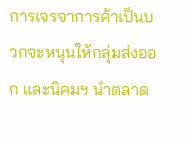การเจรจาการค้าเป็นบวกจะหนุนให้กลุ่มส่งออก และนิคมฯ นำตลาด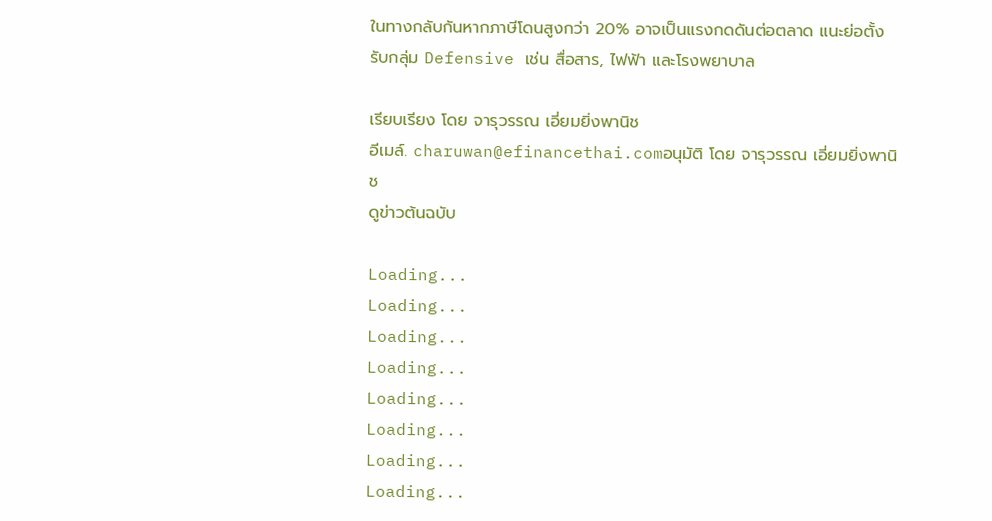ในทางกลับกันหากภาษีโดนสูงกว่า 20% อาจเป็นแรงกดดันต่อตลาด แนะย่อตั้งรับกลุ่ม Defensive เช่น สื่อสาร, ไฟฟ้า และโรงพยาบาล

เรียบเรียง โดย จารุวรรณ เอี่ยมยิ่งพานิช
อีเมล์. charuwan@efinancethai.comอนุมัติ โดย จารุวรรณ เอี่ยมยิ่งพานิช
ดูข่าวต้นฉบับ

Loading...
Loading...
Loading...
Loading...
Loading...
Loading...
Loading...
Loading...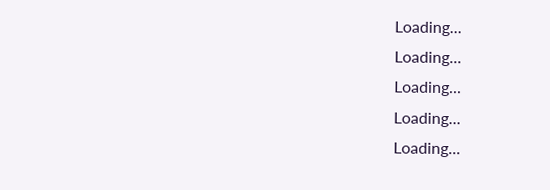Loading...
Loading...
Loading...
Loading...
Loading...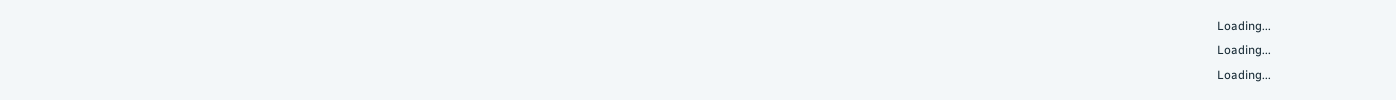Loading...
Loading...
Loading...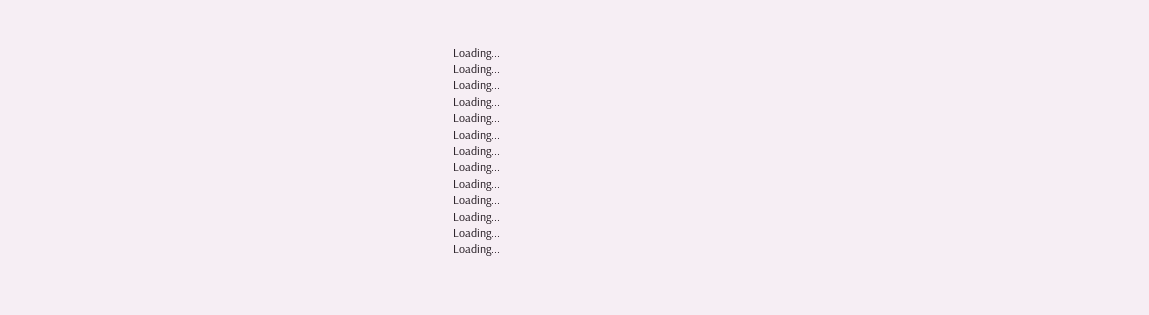Loading...
Loading...
Loading...
Loading...
Loading...
Loading...
Loading...
Loading...
Loading...
Loading...
Loading...
Loading...
Loading...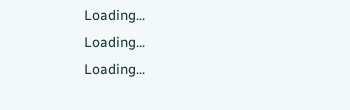Loading...
Loading...
Loading...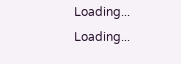Loading...
Loading...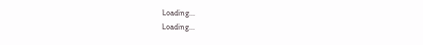Loading...
Loading...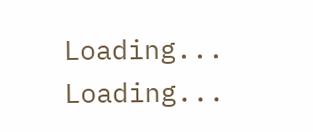Loading...
Loading...